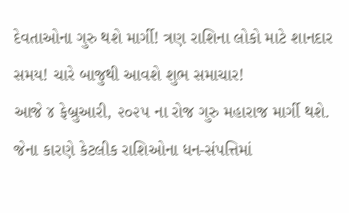દેવતાઓના ગુરુ થશે માર્ગી! ત્રણ રાશિના લોકો માટે શાનદાર સમય! ચારે બાજુથી આવશે શુભ સમાચાર!
આજે ૪ ફેબ્રુઆરી, ૨૦૨૫ ના રોજ ગુરુ મહારાજ માર્ગી થશે. જેના કારણે કેટલીક રાશિઓના ધન-સંપત્તિમાં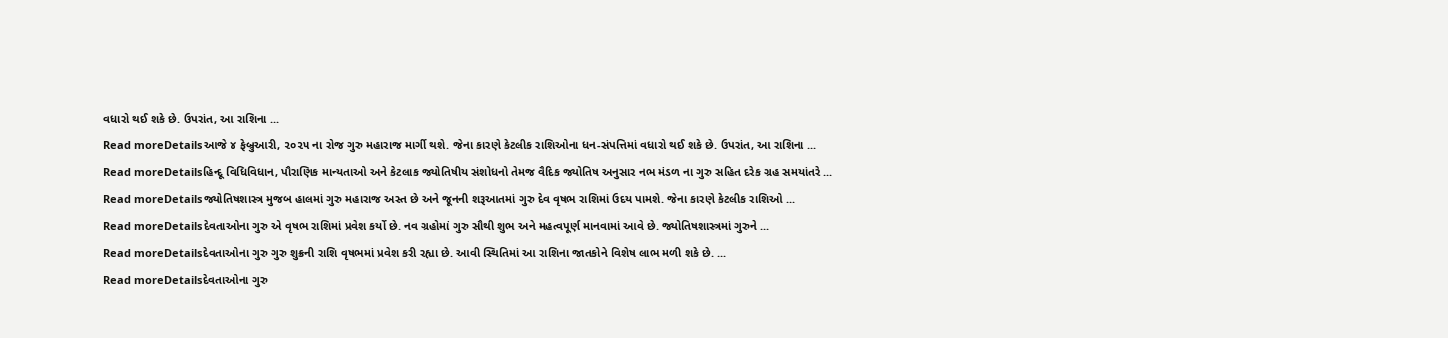વધારો થઈ શકે છે. ઉપરાંત, આ રાશિના ...
Read moreDetailsઆજે ૪ ફેબ્રુઆરી, ૨૦૨૫ ના રોજ ગુરુ મહારાજ માર્ગી થશે. જેના કારણે કેટલીક રાશિઓના ધન-સંપત્તિમાં વધારો થઈ શકે છે. ઉપરાંત, આ રાશિના ...
Read moreDetailsહિન્દૂ વિધિવિધાન, પૌરાણિક માન્યતાઓ અને કેટલાક જ્યોતિષીય સંશોધનો તેમજ વૈદિક જ્યોતિષ અનુસાર નભ મંડળ ના ગુરુ સહિત દરેક ગ્રહ સમયાંતરે ...
Read moreDetailsજ્યોતિષશાસ્ત્ર મુજબ હાલમાં ગુરુ મહારાજ અસ્ત છે અને જૂનની શરૂઆતમાં ગુરુ દેવ વૃષભ રાશિમાં ઉદય પામશે. જેના કારણે કેટલીક રાશિઓ ...
Read moreDetailsદેવતાઓના ગુરુ એ વૃષભ રાશિમાં પ્રવેશ કર્યો છે. નવ ગ્રહોમાં ગુરુ સૌથી શુભ અને મહત્વપૂર્ણ માનવામાં આવે છે. જ્યોતિષશાસ્ત્રમાં ગુરુને ...
Read moreDetailsદેવતાઓના ગુરુ ગુરુ શુક્રની રાશિ વૃષભમાં પ્રવેશ કરી રહ્યા છે. આવી સ્થિતિમાં આ રાશિના જાતકોને વિશેષ લાભ મળી શકે છે. ...
Read moreDetailsદેવતાઓના ગુરુ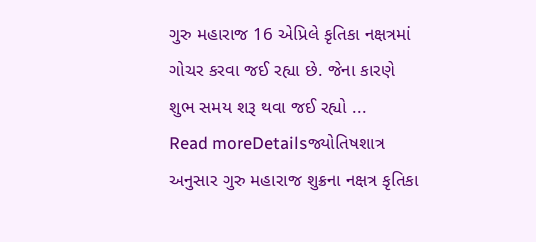ગુરુ મહારાજ 16 એપ્રિલે કૃતિકા નક્ષત્રમાં ગોચર કરવા જઈ રહ્યા છે. જેના કારણે શુભ સમય શરૂ થવા જઈ રહ્યો ...
Read moreDetailsજ્યોતિષશાત્ર અનુસાર ગુરુ મહારાજ શુક્રના નક્ષત્ર કૃતિકા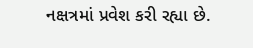નક્ષત્રમાં પ્રવેશ કરી રહ્યા છે.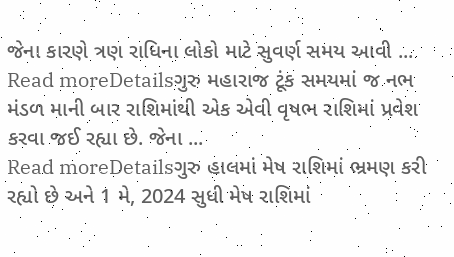જેના કારણે ત્રણ રાધિના લોકો માટે સુવર્ણ સમય આવી ...
Read moreDetailsગુરુ મહારાજ ટૂંક સમયમાં જ નભ મંડળ માની બાર રાશિમાંથી એક એવી વૃષભ રાશિમાં પ્રવેશ કરવા જઈ રહ્યા છે. જેના ...
Read moreDetailsગુરુ હાલમાં મેષ રાશિમાં ભ્રમણ કરી રહ્યો છે અને 1 મે, 2024 સુધી મેષ રાશિમાં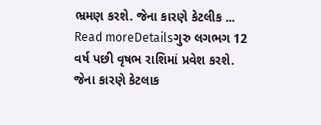ભ્રમણ કરશે. જેના કારણે કેટલીક ...
Read moreDetailsગુરુ લગભગ 12 વર્ષ પછી વૃષભ રાશિમાં પ્રવેશ કરશે. જેના કારણે કેટલાક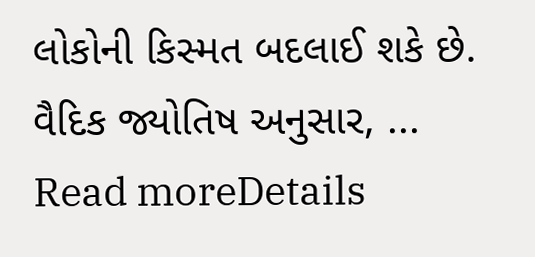લોકોની કિસ્મત બદલાઈ શકે છે. વૈદિક જ્યોતિષ અનુસાર, ...
Read moreDetails